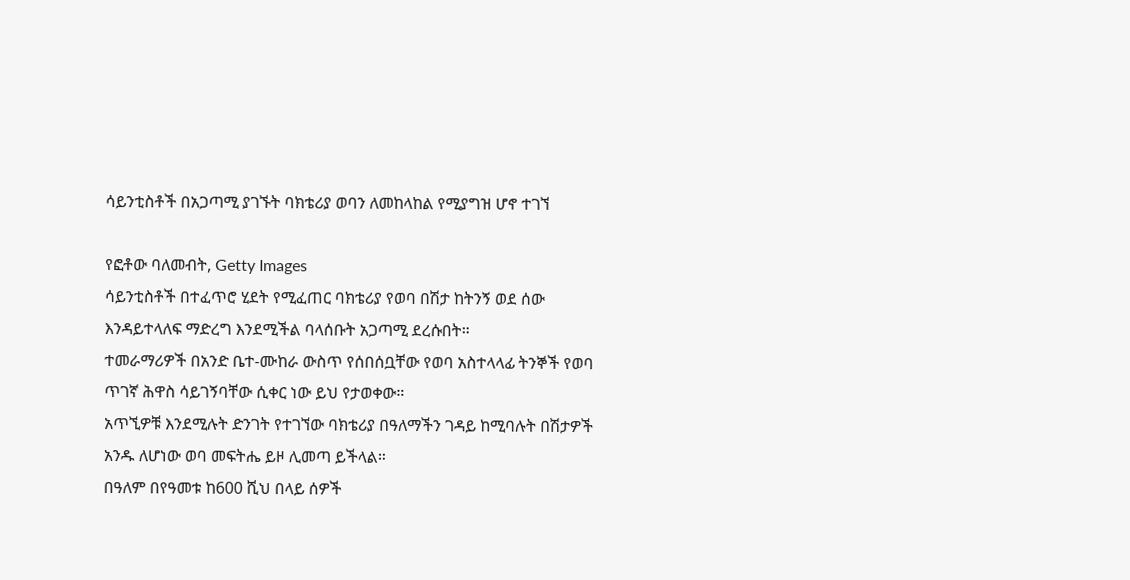ሳይንቲስቶች በአጋጣሚ ያገኙት ባክቴሪያ ወባን ለመከላከል የሚያግዝ ሆኖ ተገኘ

የፎቶው ባለመብት, Getty Images
ሳይንቲስቶች በተፈጥሮ ሂደት የሚፈጠር ባክቴሪያ የወባ በሽታ ከትንኝ ወደ ሰው እንዳይተላለፍ ማድረግ እንደሚችል ባላሰቡት አጋጣሚ ደረሱበት።
ተመራማሪዎች በአንድ ቤተ-ሙከራ ውስጥ የሰበሰቧቸው የወባ አስተላላፊ ትንኞች የወባ ጥገኛ ሕዋስ ሳይገኝባቸው ሲቀር ነው ይህ የታወቀው።
አጥኚዎቹ እንደሚሉት ድንገት የተገኘው ባክቴሪያ በዓለማችን ገዳይ ከሚባሉት በሽታዎች አንዱ ለሆነው ወባ መፍትሔ ይዞ ሊመጣ ይችላል።
በዓለም በየዓመቱ ከ600 ሺህ በላይ ሰዎች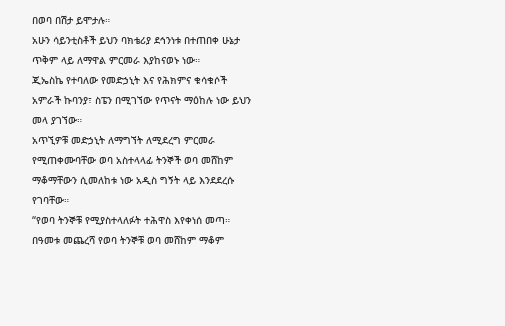በወባ በሽታ ይሞታሉ።
አሁን ሳይንቲስቶች ይህን ባክቴሪያ ደኅንነቱ በተጠበቀ ሁኔታ ጥቅም ላይ ለማዋል ምርመራ እያከናወኑ ነው።
ጂኤስኬ የተባለው የመድኃኒት እና የሕክምና ቁሳቁሶች አምራች ኩባንያ፣ ስፔን በሚገኘው የጥናት ማዕከሉ ነው ይህን መላ ያገኘው።
አጥኚዎቹ መድኃኒት ለማግኘት ለሚደረግ ምርመራ የሚጠቀሙባቸው ወባ አስተላላፊ ትንኞች ወባ መሸከም ማቆማቸውን ሲመለከቱ ነው አዲስ ግኝት ላይ እንደደረሱ የገባቸው።
“የወባ ትንኞቹ የሚያስተላለፉት ተሕዋስ እየቀነሰ መጣ። በዓመቱ መጨረሻ የወባ ትንኞቹ ወባ መሸከም ማቆም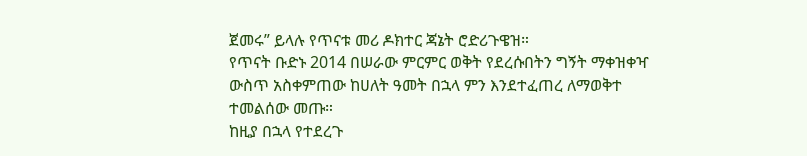ጀመሩ” ይላሉ የጥናቱ መሪ ዶክተር ጃኔት ሮድሪጉዌዝ።
የጥናት ቡድኑ 2014 በሠራው ምርምር ወቅት የደረሱበትን ግኝት ማቀዝቀዣ ውስጥ አስቀምጠው ከሀለት ዓመት በኋላ ምን እንደተፈጠረ ለማወቅተ ተመልሰው መጡ።
ከዚያ በኋላ የተደረጉ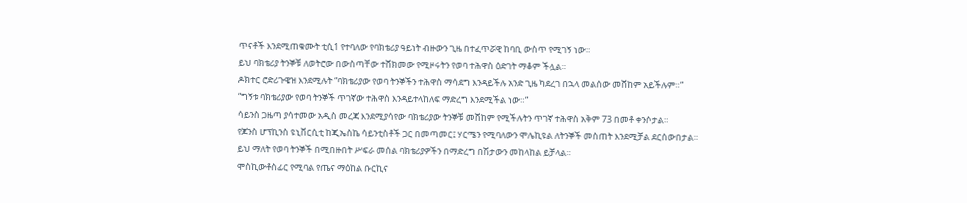ጥናቶች እንደሚጠቁሙት ቲሲ1 የተባለው የባክቴሪያ ዓይነት ብዙውን ጊዜ በተፈጥሯዊ ከባቢ ውስጥ የሚገኝ ነው።
ይህ ባክቴሪያ ትንኞቹ ለወትሮው በውስጣቸው ተሸክመው የሚዞሩትን የወባ ተሕዋስ ዕድገት ማቆም ችሏል።
ዶክተር ሮድሪጉዌዝ እንደሚሉት “ባክቴሪያው የወባ ትንኞችን ተሕዋስ ማሳደግ እንዳይችሉ አንድ ጊዜ ካደረገ በኋላ መልሰው መሸከም አይችሉም።”
“ግኝቱ ባክቴሪያው የወባ ትንኞች ጥገኛው ተሕዋስ እንዳይተላከለፍ ማድረግ እንደሚችል ነው።”
ሳይንስ ጋዜጣ ያሳተመው አዲስ መረጃ እንደሚያሳየው ባክቴሪያው ትንኞቹ መሸከም የሚችሉትን ጥገኛ ተሕዋስ አቅም 73 በመቶ ቀንሶታል።
የጆንስ ሆፕኪንስ ዩኒቨርሲቲ ከጂኤስኬ ሳይንቲስቶች ጋር በመጣመር፤ ሃርሜን የሚባለውን ሞሌኪዩል ለትንኞች መስጠት እንደሚቻል ደርሰውበታል።
ይህ ማለት የወባ ትንኞች በሚበዙበት ሥፍራ መሰል ባክቴሪያዎችን በማድረግ በሽታውን መከላከል ይቻላል።
ሞስኪውቶስፊር የሚባል የጤና ማዕከል ቡርኪና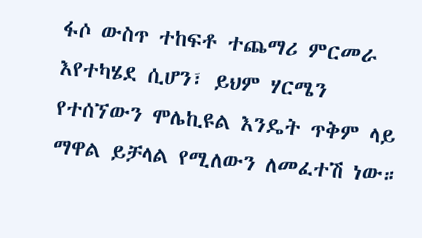ፋሶ ውስጥ ተከፍቶ ተጨማሪ ምርመራ እየተካሄደ ሲሆን፣ ይህም ሃርሜን የተሰኘውን ሞሌኪዩል እንዴት ጥቅም ላይ ማዋል ይቻላል የሚለውን ለመፈተሽ ነው።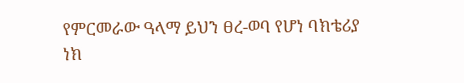የምርመራው ዓላማ ይህን ፀረ-ወባ የሆነ ባክቴሪያ ነክ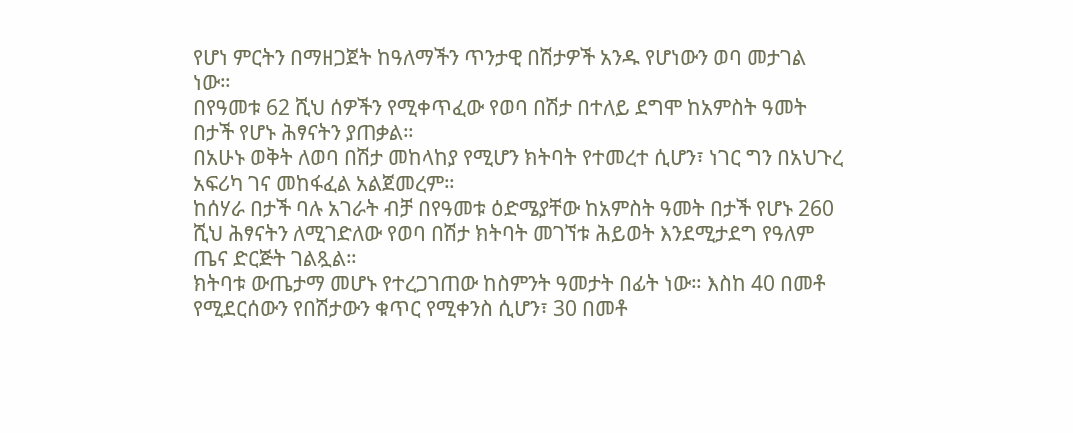የሆነ ምርትን በማዘጋጀት ከዓለማችን ጥንታዊ በሽታዎች አንዱ የሆነውን ወባ መታገል ነው።
በየዓመቱ 62 ሺህ ሰዎችን የሚቀጥፈው የወባ በሽታ በተለይ ደግሞ ከአምስት ዓመት በታች የሆኑ ሕፃናትን ያጠቃል።
በአሁኑ ወቅት ለወባ በሽታ መከላከያ የሚሆን ክትባት የተመረተ ሲሆን፣ ነገር ግን በአህጉረ አፍሪካ ገና መከፋፈል አልጀመረም።
ከሰሃራ በታች ባሉ አገራት ብቻ በየዓመቱ ዕድሜያቸው ከአምስት ዓመት በታች የሆኑ 260 ሺህ ሕፃናትን ለሚገድለው የወባ በሽታ ክትባት መገኘቱ ሕይወት እንደሚታደግ የዓለም ጤና ድርጅት ገልጿል።
ክትባቱ ውጤታማ መሆኑ የተረጋገጠው ከስምንት ዓመታት በፊት ነው። እስከ 40 በመቶ የሚደርሰውን የበሽታውን ቁጥር የሚቀንስ ሲሆን፣ 30 በመቶ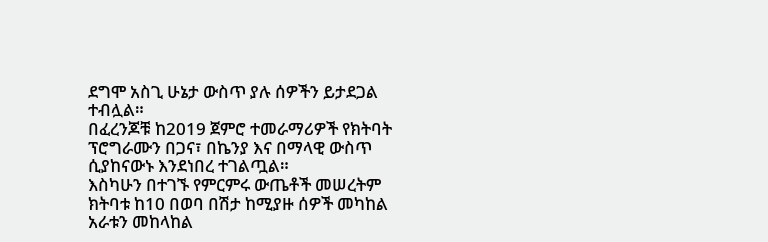ደግሞ አስጊ ሁኔታ ውስጥ ያሉ ሰዎችን ይታደጋል ተብሏል።
በፈረንጆቹ ከ2019 ጀምሮ ተመራማሪዎች የክትባት ፕሮግራሙን በጋና፣ በኬንያ እና በማላዊ ውስጥ ሲያከናውኑ እንደነበረ ተገልጧል።
እስካሁን በተገኙ የምርምሩ ውጤቶች መሠረትም ክትባቱ ከ10 በወባ በሽታ ከሚያዙ ሰዎች መካከል አራቱን መከላከል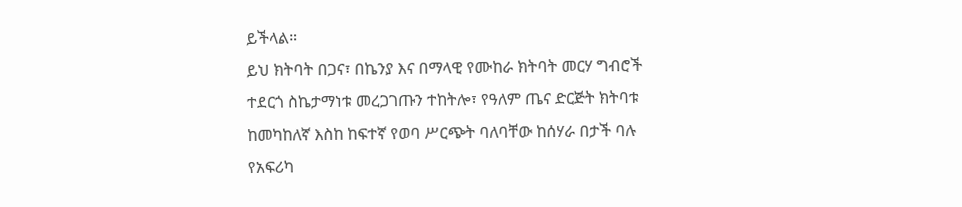ይችላል።
ይህ ክትባት በጋና፣ በኬንያ እና በማላዊ የሙከራ ክትባት መርሃ ግብሮች ተደርጎ ስኬታማነቱ መረጋገጡን ተከትሎ፣ የዓለም ጤና ድርጅት ክትባቱ ከመካከለኛ እስከ ከፍተኛ የወባ ሥርጭት ባለባቸው ከሰሃራ በታች ባሉ የአፍሪካ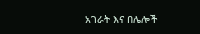አገራት እና በሌሎች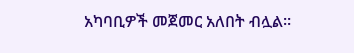አካባቢዎች መጀመር አለበት ብሏል።